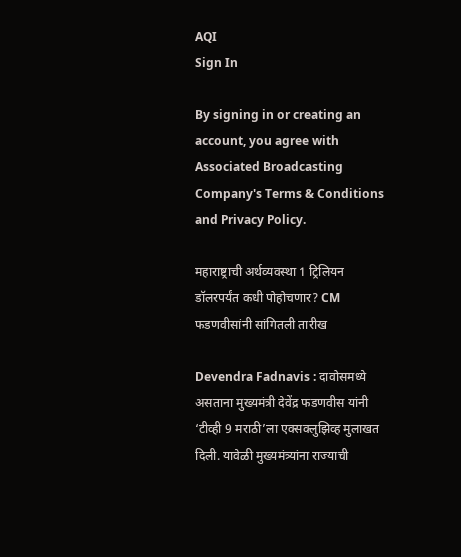AQI
Sign In

By signing in or creating an account, you agree with Associated Broadcasting Company's Terms & Conditions and Privacy Policy.

महाराष्ट्राची अर्थव्यवस्था 1 ट्रिलियन डॉलरपर्यंत कधी पोहोचणार? CM फडणवीसांनी सांगितली तारीख

Devendra Fadnavis : दावोसमध्ये असताना मुख्यमंत्री देवेंद्र फडणवीस यांनी ‘टीव्ही 9 मराठी’ला एक्सक्लुझिव्ह मुलाखत दिली. यावेळी मुख्यमंत्र्यांना राज्याची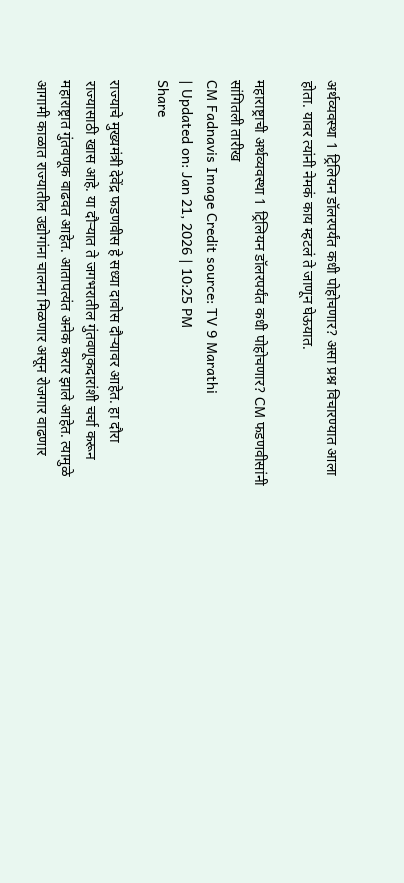अर्थव्यवस्था 1 ट्रिलियन डॉलरपर्यंत कधी पोहोचणार? असा प्रश्न विचारण्यात आला होता. यावर त्यांनी नेमकं काय म्हटलं ते जाणून घेऊयात.

महाराष्ट्राची अर्थव्यवस्था 1 ट्रिलियन डॉलरपर्यंत कधी पोहोचणार? CM फडणवीसांनी सांगितली तारीख
CM Fadnavis Image Credit source: TV 9 Marathi
| Updated on: Jan 21, 2026 | 10:25 PM
Share

राज्याचे मुख्यमंत्री देवेंद्र फडणवीस हे सध्या दावोस दौऱ्यावर आहेत. हा दौरा राज्यासाठी खास आहे. या दौऱ्यात ते जगभरातील गुंतवणूकदारांशी चर्चा करून महाराष्ट्रात गुंतवणूक वाढवत आहेत. आतापत्यंत अनेक करार झाले आहेत. त्यामुळे आगामी काळात राज्यातील उद्योगांना चालना मिळणार असून रोजगार वाढणार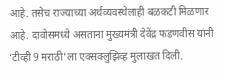आहे. तसेच राज्याच्या अर्थव्यवस्थेलाही बळकटी मिळणार आहे. दावोसमध्ये असताना मुख्यमंत्री देवेंद्र फडणवीस यांनी ‘टीव्ही 9 मराठी’ला एक्सक्लुझिव्ह मुलाखत दिली.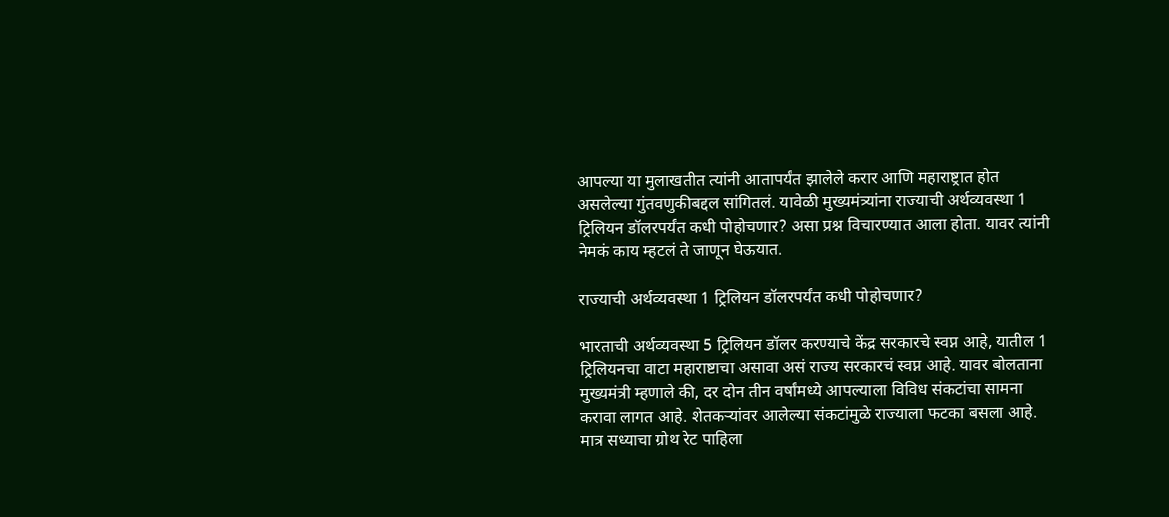आपल्या या मुलाखतीत त्यांनी आतापर्यंत झालेले करार आणि महाराष्ट्रात होत असलेल्या गुंतवणुकीबद्दल सांगितलं. यावेळी मुख्यमंत्र्यांना राज्याची अर्थव्यवस्था 1 ट्रिलियन डॉलरपर्यंत कधी पोहोचणार? असा प्रश्न विचारण्यात आला होता. यावर त्यांनी नेमकं काय म्हटलं ते जाणून घेऊयात.

राज्याची अर्थव्यवस्था 1 ट्रिलियन डॉलरपर्यंत कधी पोहोचणार?

भारताची अर्थव्यवस्था 5 ट्रिलियन डॉलर करण्याचे केंद्र सरकारचे स्वप्न आहे, यातील 1 ट्रिलियनचा वाटा महाराष्टाचा असावा असं राज्य सरकारचं स्वप्न आहे. यावर बोलताना मुख्यमंत्री म्हणाले की, दर दोन तीन वर्षांमध्ये आपल्याला विविध संकटांचा सामना करावा लागत आहे. शेतकऱ्यांवर आलेल्या संकटांमुळे राज्याला फटका बसला आहे. मात्र सध्याचा ग्रोथ रेट पाहिला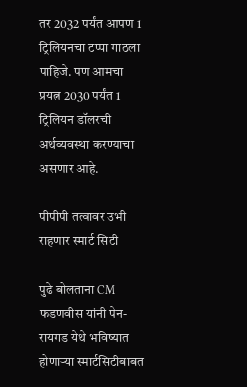तर 2032 पर्यंत आपण 1 ट्रिलियनचा टप्पा गाठला पाहिजे. पण आमचा प्रयत्न 2030 पर्यंत 1 ट्रिलियन डॉलरची अर्थव्यवस्था करण्याचा असणार आहे.

पीपीपी तत्वावर उभी राहणार स्मार्ट सिटी

पुढे बोलताना CM फडणवीस यांनी पेन-रायगड येथे भविष्यात होणाऱ्या स्मार्टसिटीबाबत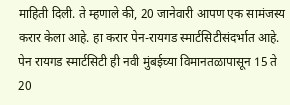माहिती दिली. ते म्हणाले की, 20 जानेवारी आपण एक सामंजस्य करार केला आहे. हा करार पेन-रायगड स्मार्टसिटीसंदर्भात आहे. पेन रायगड स्मार्टसिटी ही नवी मुंबईच्या विमानतळापासून 15 ते 20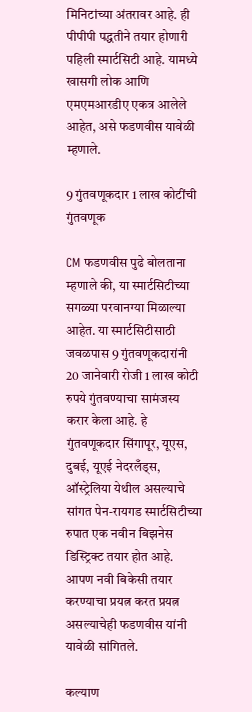मिनिटांच्या अंतरावर आहे. ही पीपीपी पद्धतीने तयार होणारी पहिली स्मार्टसिटी आहे. यामध्ये खासगी लोक आणि एमएमआरडीए एकत्र आलेले आहेत, असे फडणवीस यावेळी म्हणाले.

9 गुंतवणूकदार 1 लाख कोटींची गुंतवणूक

CM फडणवीस पुढे बोलताना म्हणाले की, या स्मार्टसिटीच्या सगळ्या परवानग्या मिळाल्या आहेत. या स्मार्टसिटीसाठी जवळपास 9 गुंतवणूकदारांनी 20 जानेवारी रोजी 1 लाख कोटी रुपये गुंतवण्याचा सामंजस्य करार केला आहे. हे गुंतवणूकदार सिंगापूर, यूएस, दुबई, यूएई नेदरलँड्स, ऑस्ट्रेलिया येथील असल्याचे सांगत पेन-रायगड स्मार्टसिटीच्या रुपात एक नवीन बिझनेस डिस्ट्रिक्ट तयार होत आहे. आपण नवी बिकेसी तयार करण्याचा प्रयत्न करत प्रयत्न असल्याचेही फडणवीस यांनी यावेळी सांगितले.

कल्याण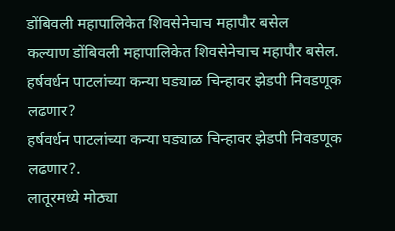डोंबिवली महापालिकेत शिवसेनेचाच महापौर बसेल
कल्याण डोंबिवली महापालिकेत शिवसेनेचाच महापौर बसेल.
हर्षवर्धन पाटलांच्या कन्या घड्याळ चिन्हावर झेडपी निवडणूक लढणार?
हर्षवर्धन पाटलांच्या कन्या घड्याळ चिन्हावर झेडपी निवडणूक लढणार?.
लातूरमध्ये मोठ्या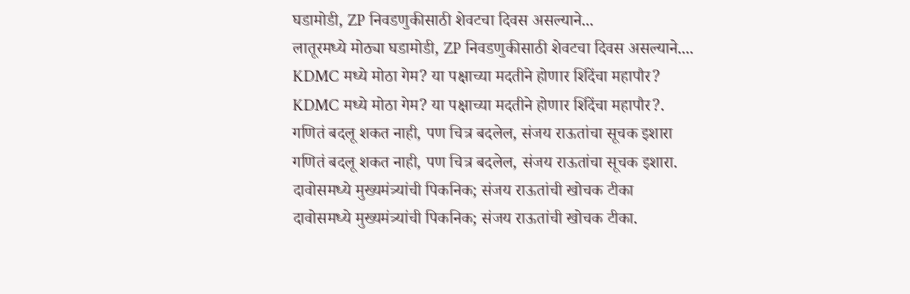घडामोडी, ZP निवडणुकीसाठी शेवटचा दिवस असल्याने...
लातूरमध्ये मोठ्या घडामोडी, ZP निवडणुकीसाठी शेवटचा दिवस असल्याने....
KDMC मध्ये मोठा गेम? या पक्षाच्या मदतीने होणार शिंदेंचा महापौर?
KDMC मध्ये मोठा गेम? या पक्षाच्या मदतीने होणार शिंदेंचा महापौर?.
गणितं बदलू शकत नाही, पण चित्र बदलेल, संजय राऊतांचा सूचक इशारा
गणितं बदलू शकत नाही, पण चित्र बदलेल, संजय राऊतांचा सूचक इशारा.
दावोसमध्ये मुख्यमंत्र्यांची पिकनिक; संजय राऊतांची खोचक टीका
दावोसमध्ये मुख्यमंत्र्यांची पिकनिक; संजय राऊतांची खोचक टीका.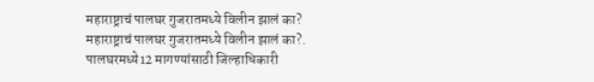महाराष्ट्राचं पालघर गुजरातमध्ये विलीन झालं का?
महाराष्ट्राचं पालघर गुजरातमध्ये विलीन झालं का?.
पालघरमध्ये12 मागण्यांसाठी जिल्हाधिकारी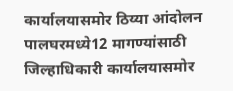कार्यालयासमोर ठिय्या आंदोलन
पालघरमध्ये12 मागण्यांसाठी जिल्हाधिकारी कार्यालयासमोर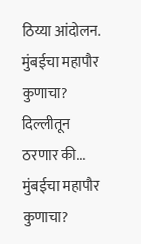ठिय्या आंदोलन.
मुंबईचा महापौर कुणाचा? दिल्लीतून ठरणार की...
मुंबईचा महापौर कुणाचा?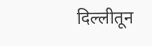दिल्लीतून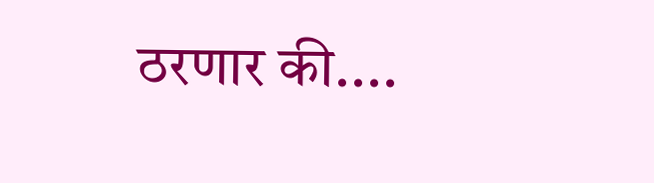ठरणार की....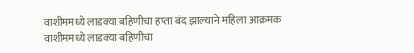वाशीममध्ये लाडक्या बहिणीचा हप्ता बंद झाल्याने महिला आक्रमक
वाशीममध्ये लाडक्या बहिणीचा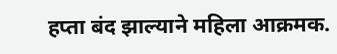हप्ता बंद झाल्याने महिला आक्रमक.